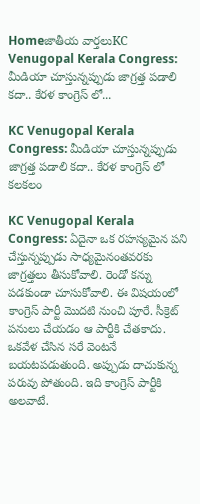Homeజాతీయ వార్తలుKC Venugopal Kerala Congress: మీడియా చూస్తున్నప్పుడు జాగ్రత్త పడాలి కదా.. కేరళ కాంగ్రెస్ లో...

KC Venugopal Kerala Congress: మీడియా చూస్తున్నప్పుడు జాగ్రత్త పడాలి కదా.. కేరళ కాంగ్రెస్ లో కలకలం

KC Venugopal Kerala Congress: ఏదైనా ఒక రహస్యమైన పని చేస్తున్నప్పుడు సాధ్యమైనంతవరకు జాగ్రత్తలు తీసుకోవాలి. రెండో కన్ను పడకుండా చూసుకోవాలి. ఈ విషయంలో కాంగ్రెస్ పార్టీ మొదటి నుంచి పూరే. సీక్రెట్ పనులు చేయడం ఆ పార్టీకి చేతకాదు. ఒకవేళ చేసిన సరే వెంటనే బయటపడుతుంది. అప్పుడు దాచుకున్న పరువు పోతుంది. ఇది కాంగ్రెస్ పార్టీకి అలవాటే.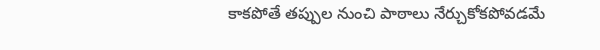కాకపోతే తప్పుల నుంచి పాఠాలు నేర్చుకోకపోవడమే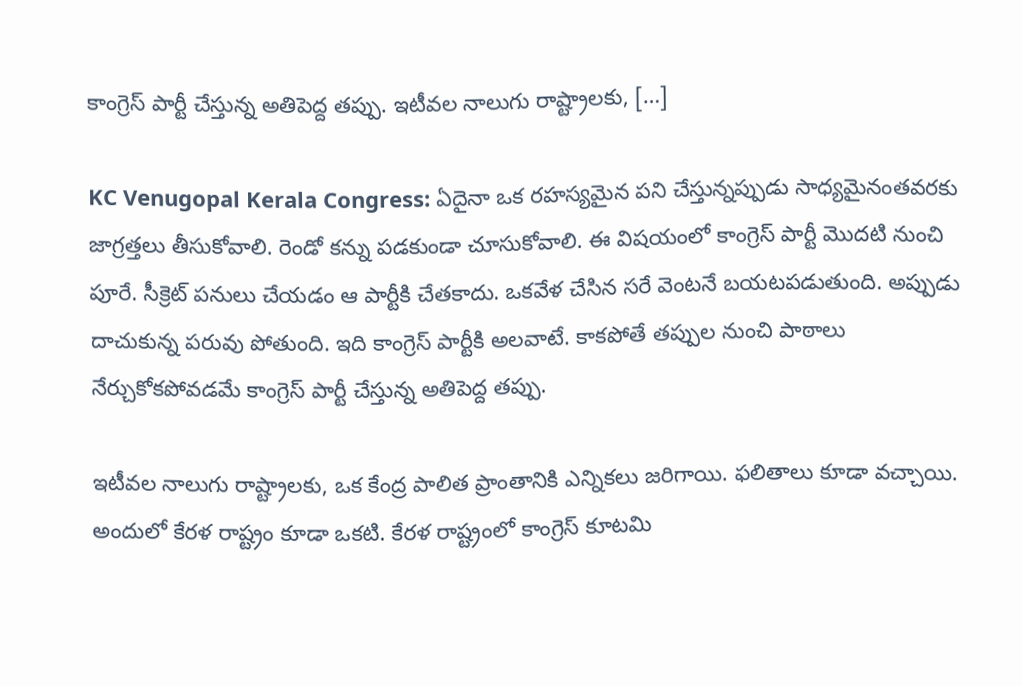కాంగ్రెస్ పార్టీ చేస్తున్న అతిపెద్ద తప్పు. ఇటీవల నాలుగు రాష్ట్రాలకు, […]

KC Venugopal Kerala Congress: ఏదైనా ఒక రహస్యమైన పని చేస్తున్నప్పుడు సాధ్యమైనంతవరకు జాగ్రత్తలు తీసుకోవాలి. రెండో కన్ను పడకుండా చూసుకోవాలి. ఈ విషయంలో కాంగ్రెస్ పార్టీ మొదటి నుంచి పూరే. సీక్రెట్ పనులు చేయడం ఆ పార్టీకి చేతకాదు. ఒకవేళ చేసిన సరే వెంటనే బయటపడుతుంది. అప్పుడు దాచుకున్న పరువు పోతుంది. ఇది కాంగ్రెస్ పార్టీకి అలవాటే. కాకపోతే తప్పుల నుంచి పాఠాలు నేర్చుకోకపోవడమే కాంగ్రెస్ పార్టీ చేస్తున్న అతిపెద్ద తప్పు.

ఇటీవల నాలుగు రాష్ట్రాలకు, ఒక కేంద్ర పాలిత ప్రాంతానికి ఎన్నికలు జరిగాయి. ఫలితాలు కూడా వచ్చాయి. అందులో కేరళ రాష్ట్రం కూడా ఒకటి. కేరళ రాష్ట్రంలో కాంగ్రెస్ కూటమి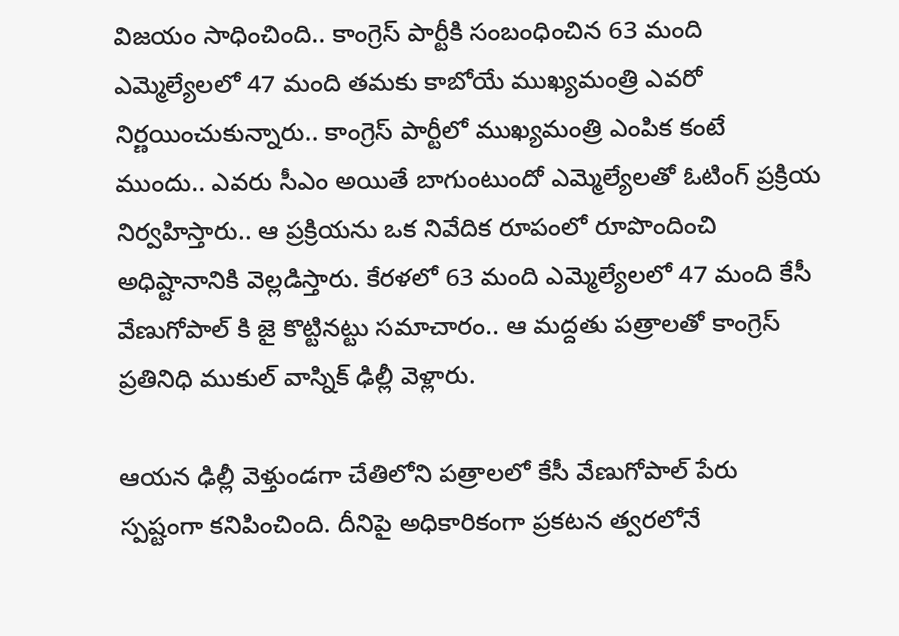విజయం సాధించింది.. కాంగ్రెస్ పార్టీకి సంబంధించిన 63 మంది ఎమ్మెల్యేలలో 47 మంది తమకు కాబోయే ముఖ్యమంత్రి ఎవరో నిర్ణయించుకున్నారు.. కాంగ్రెస్ పార్టీలో ముఖ్యమంత్రి ఎంపిక కంటే ముందు.. ఎవరు సీఎం అయితే బాగుంటుందో ఎమ్మెల్యేలతో ఓటింగ్ ప్రక్రియ నిర్వహిస్తారు.. ఆ ప్రక్రియను ఒక నివేదిక రూపంలో రూపొందించి అధిష్టానానికి వెల్లడిస్తారు. కేరళలో 63 మంది ఎమ్మెల్యేలలో 47 మంది కేసీ వేణుగోపాల్ కి జై కొట్టినట్టు సమాచారం.. ఆ మద్దతు పత్రాలతో కాంగ్రెస్ ప్రతినిధి ముకుల్ వాస్నిక్ ఢిల్లీ వెళ్లారు.

ఆయన ఢిల్లీ వెళ్తుండగా చేతిలోని పత్రాలలో కేసీ వేణుగోపాల్ పేరు స్పష్టంగా కనిపించింది. దీనిపై అధికారికంగా ప్రకటన త్వరలోనే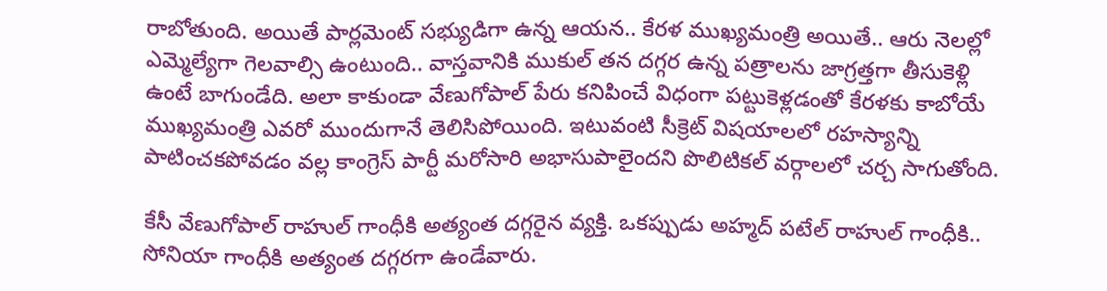రాబోతుంది. అయితే పార్లమెంట్ సభ్యుడిగా ఉన్న ఆయన.. కేరళ ముఖ్యమంత్రి అయితే.. ఆరు నెలల్లో ఎమ్మెల్యేగా గెలవాల్సి ఉంటుంది.. వాస్తవానికి ముకుల్ తన దగ్గర ఉన్న పత్రాలను జాగ్రత్తగా తీసుకెళ్లి ఉంటే బాగుండేది. అలా కాకుండా వేణుగోపాల్ పేరు కనిపించే విధంగా పట్టుకెళ్లడంతో కేరళకు కాబోయే ముఖ్యమంత్రి ఎవరో ముందుగానే తెలిసిపోయింది. ఇటువంటి సీక్రెట్ విషయాలలో రహస్యాన్ని పాటించకపోవడం వల్ల కాంగ్రెస్ పార్టీ మరోసారి అభాసుపాలైందని పొలిటికల్ వర్గాలలో చర్చ సాగుతోంది.

కేసీ వేణుగోపాల్ రాహుల్ గాంధీకి అత్యంత దగ్గరైన వ్యక్తి. ఒకప్పుడు అహ్మద్ పటేల్ రాహుల్ గాంధీకి.. సోనియా గాంధీకి అత్యంత దగ్గరగా ఉండేవారు.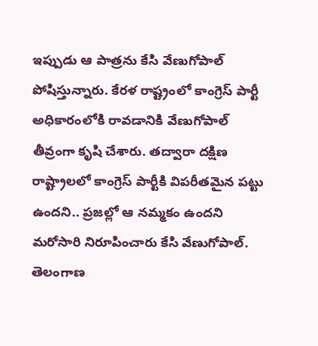ఇప్పుడు ఆ పాత్రను కేసి వేణుగోపాల్ పోషిస్తున్నారు. కేరళ రాష్ట్రంలో కాంగ్రెస్ పార్టీ అధికారంలోకి రావడానికి వేణుగోపాల్ తీవ్రంగా కృషి చేశారు. తద్వారా దక్షిణ రాష్ట్రాలలో కాంగ్రెస్ పార్టీకి విపరీతమైన పట్టు ఉందని.. ప్రజల్లో ఆ నమ్మకం ఉందని మరోసారి నిరూపించారు కేసి వేణుగోపాల్. తెలంగాణ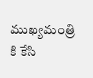ముఖ్యమంత్రి కి కేసి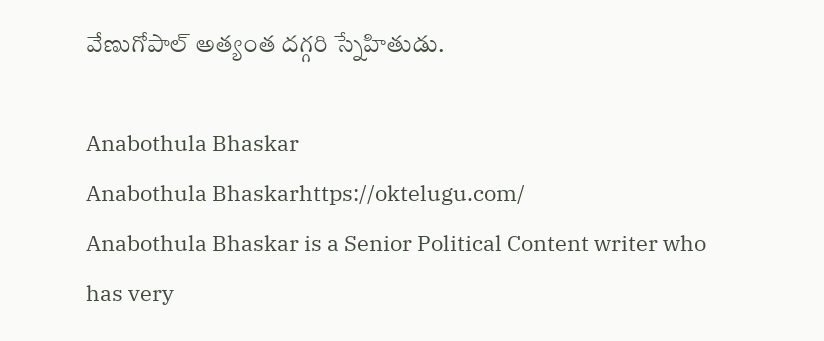వేణుగోపాల్ అత్యంత దగ్గరి స్నేహితుడు.

Anabothula Bhaskar
Anabothula Bhaskarhttps://oktelugu.com/
Anabothula Bhaskar is a Senior Political Content writer who has very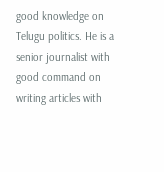good knowledge on Telugu politics. He is a senior journalist with good command on writing articles with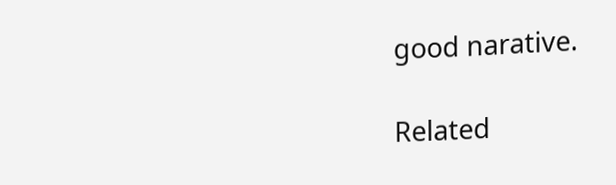good narative.

Related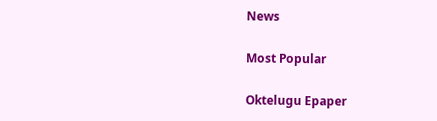News

Most Popular

Oktelugu Epaper